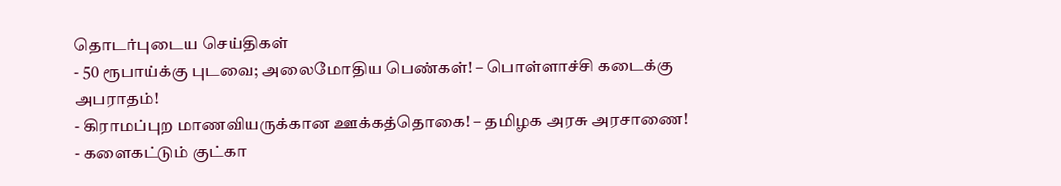தொடர்புடைய செய்திகள்
- 50 ரூபாய்க்கு புடவை; அலைமோதிய பெண்கள்! – பொள்ளாச்சி கடைக்கு அபராதம்!
- கிராமப்புற மாணவியருக்கான ஊக்கத்தொகை! – தமிழக அரசு அரசாணை!
- களைகட்டும் குட்கா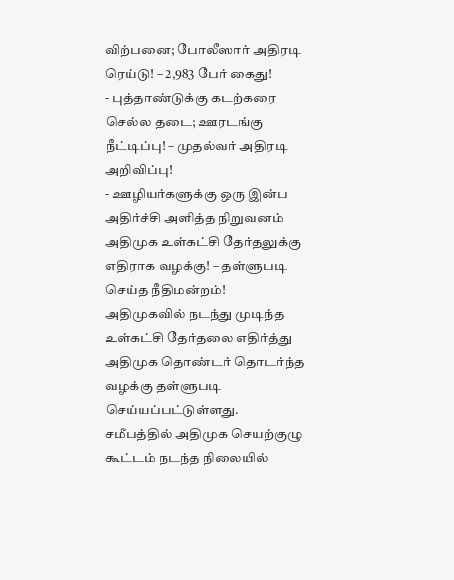விற்பனை; போலீஸார் அதிரடி ரெய்டு! – 2,983 பேர் கைது!
- புத்தாண்டுக்கு கடற்கரை செல்ல தடை; ஊரடங்கு நீட்டிப்பு! – முதல்வர் அதிரடி அறிவிப்பு!
- ஊழியர்களுக்கு ஒரு இன்ப அதிர்ச்சி அளித்த நிறுவனம்
அதிமுக உள்கட்சி தேர்தலுக்கு எதிராக வழக்கு! – தள்ளுபடி செய்த நீதிமன்றம்!
அதிமுகவில் நடந்து முடிந்த உள்கட்சி தேர்தலை எதிர்த்து அதிமுக தொண்டர் தொடர்ந்த வழக்கு தள்ளுபடி செய்யப்பட்டுள்ளது.
சமீபத்தில் அதிமுக செயற்குழு கூட்டம் நடந்த நிலையில்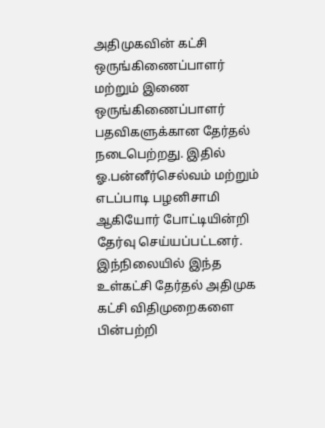அதிமுகவின் கட்சி ஒருங்கிணைப்பாளர் மற்றும் இணை ஒருங்கிணைப்பாளர் பதவிகளுக்கான தேர்தல் நடைபெற்றது. இதில் ஓ.பன்னீர்செல்வம் மற்றும் எடப்பாடி பழனிசாமி ஆகியோர் போட்டியின்றி தேர்வு செய்யப்பட்டனர்.
இந்நிலையில் இந்த உள்கட்சி தேர்தல் அதிமுக கட்சி விதிமுறைகளை பின்பற்றி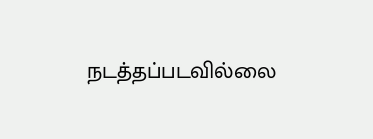நடத்தப்படவில்லை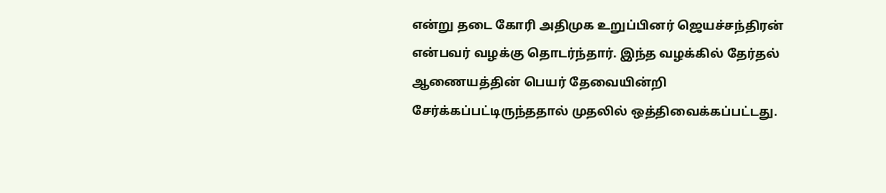என்று தடை கோரி அதிமுக உறுப்பினர் ஜெயச்சந்திரன் என்பவர் வழக்கு தொடர்ந்தார். இந்த வழக்கில் தேர்தல் ஆணையத்தின் பெயர் தேவையின்றி சேர்க்கப்பட்டிருந்ததால் முதலில் ஒத்திவைக்கப்பட்டது.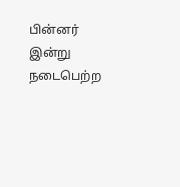பின்னர் இன்று நடைபெற்ற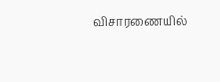விசாரணையில்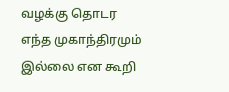வழக்கு தொடர எந்த முகாந்திரமும் இல்லை என கூறி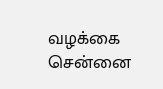வழக்கை சென்னை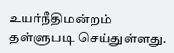உயர்நீதிமன்றம் தள்ளுபடி செய்துள்ளது.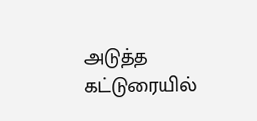அடுத்த கட்டுரையில்